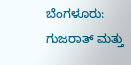ಬೆಂಗಳೂರು: ಗುಜರಾತ್ ಮತ್ತು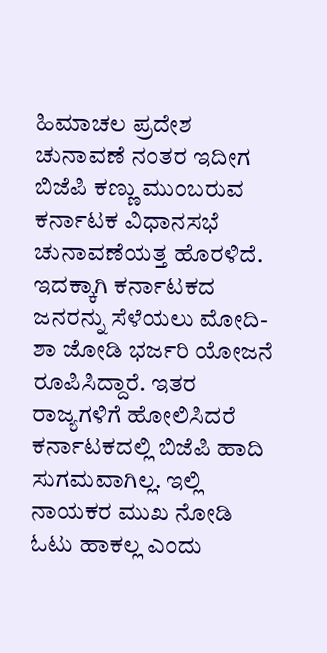ಹಿಮಾಚಲ ಪ್ರದೇಶ ಚುನಾವಣೆ ನಂತರ ಇದೀಗ ಬಿಜೆಪಿ ಕಣ್ಣು ಮುಂಬರುವ ಕರ್ನಾಟಕ ವಿಧಾನಸಭೆ ಚುನಾವಣೆಯತ್ತ ಹೊರಳಿದೆ. ಇದಕ್ಕಾಗಿ ಕರ್ನಾಟಕದ ಜನರನ್ನು ಸೆಳೆಯಲು ಮೋದಿ-ಶಾ ಜೋಡಿ ಭರ್ಜರಿ ಯೋಜನೆ ರೂಪಿಸಿದ್ದಾರೆ. ಇತರ ರಾಜ್ಯಗಳಿಗೆ ಹೋಲಿಸಿದರೆ ಕರ್ನಾಟಕದಲ್ಲಿ ಬಿಜೆಪಿ ಹಾದಿ ಸುಗಮವಾಗಿಲ್ಲ. ಇಲ್ಲಿ ನಾಯಕರ ಮುಖ ನೋಡಿ ಓಟು ಹಾಕಲ್ಲ ಎಂದು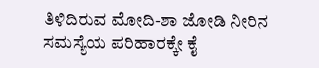ತಿಳಿದಿರುವ ಮೋದಿ-ಶಾ ಜೋಡಿ ನೀರಿನ ಸಮಸ್ಯೆಯ ಪರಿಹಾರಕ್ಕೇ ಕೈ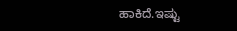ಹಾಕಿದೆ.ಇಷ್ಟು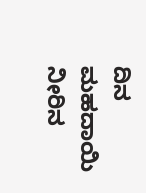ದಿನ ಮಹದಾಯಿ ನೀರಿನ